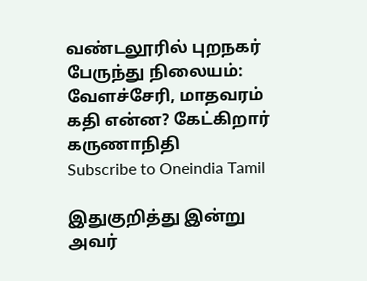வண்டலூரில் புறநகர் பேருந்து நிலையம்: வேளச்சேரி, மாதவரம் கதி என்ன? கேட்கிறார் கருணாநிதி
Subscribe to Oneindia Tamil

இதுகுறித்து இன்று அவர்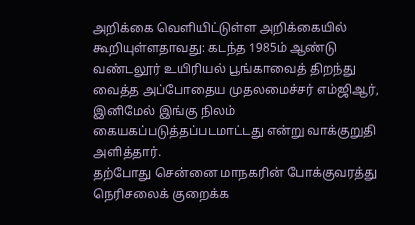அறிக்கை வெளியிட்டுள்ள அறிக்கையில் கூறியுள்ளதாவது: கடந்த 1985ம் ஆண்டு வண்டலூர் உயிரியல் பூங்காவைத் திறந்து வைத்த அப்போதைய முதலமைச்சர் எம்ஜிஆர், இனிமேல் இங்கு நிலம் கையகப்படுத்தப்படமாட்டது என்று வாக்குறுதி அளித்தார்.
தற்போது சென்னை மாநகரின் போக்குவரத்து நெரிசலைக் குறைக்க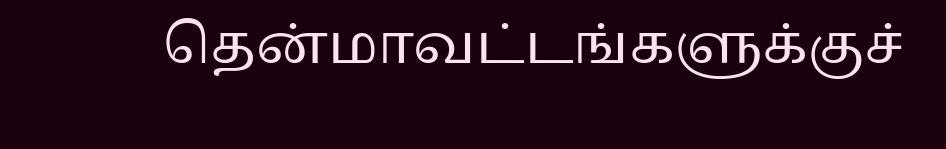தென்மாவட்டங்களுக்குச்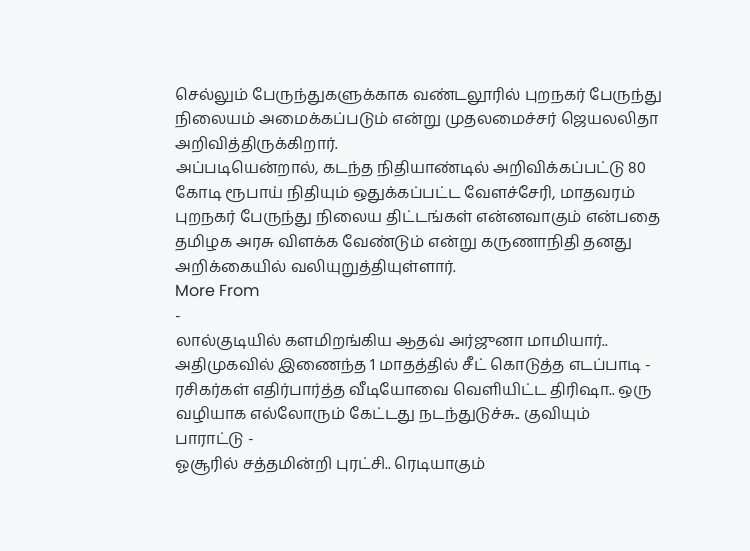செல்லும் பேருந்துகளுக்காக வண்டலூரில் புறநகர் பேருந்து நிலையம் அமைக்கப்படும் என்று முதலமைச்சர் ஜெயலலிதா அறிவித்திருக்கிறார்.
அப்படியென்றால், கடந்த நிதியாண்டில் அறிவிக்கப்பட்டு 80 கோடி ரூபாய் நிதியும் ஒதுக்கப்பட்ட வேளச்சேரி, மாதவரம் புறநகர் பேருந்து நிலைய திட்டங்கள் என்னவாகும் என்பதை தமிழக அரசு விளக்க வேண்டும் என்று கருணாநிதி தனது அறிக்கையில் வலியுறுத்தியுள்ளார்.
More From
-
லால்குடியில் களமிறங்கிய ஆதவ் அர்ஜுனா மாமியார்.. அதிமுகவில் இணைந்த 1 மாதத்தில் சீட் கொடுத்த எடப்பாடி -
ரசிகர்கள் எதிர்பார்த்த வீடியோவை வெளியிட்ட திரிஷா.. ஒரு வழியாக எல்லோரும் கேட்டது நடந்துடுச்சு.. குவியும் பாராட்டு -
ஓசூரில் சத்தமின்றி புரட்சி.. ரெடியாகும்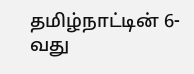தமிழ்நாட்டின் 6-வது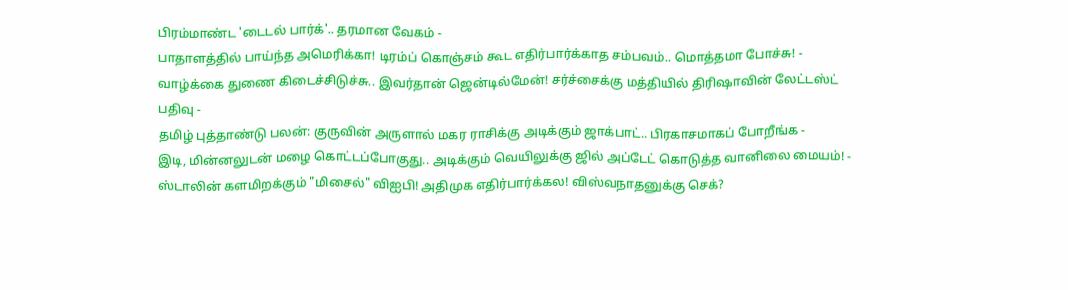பிரம்மாண்ட 'டைடல் பார்க்'.. தரமான வேகம் -
பாதாளத்தில் பாய்ந்த அமெரிக்கா! டிரம்ப் கொஞ்சம் கூட எதிர்பார்க்காத சம்பவம்.. மொத்தமா போச்சு! -
வாழ்க்கை துணை கிடைச்சிடுச்சு.. இவர்தான் ஜென்டில்மேன்! சர்ச்சைக்கு மத்தியில் திரிஷாவின் லேட்டஸ்ட் பதிவு -
தமிழ் புத்தாண்டு பலன்: குருவின் அருளால் மகர ராசிக்கு அடிக்கும் ஜாக்பாட்.. பிரகாசமாகப் போறீங்க -
இடி, மின்னலுடன் மழை கொட்டப்போகுது.. அடிக்கும் வெயிலுக்கு ஜில் அப்டேட் கொடுத்த வானிலை மையம்! -
ஸ்டாலின் களமிறக்கும் "மிசைல்" விஐபி! அதிமுக எதிர்பார்க்கல! விஸ்வநாதனுக்கு செக்?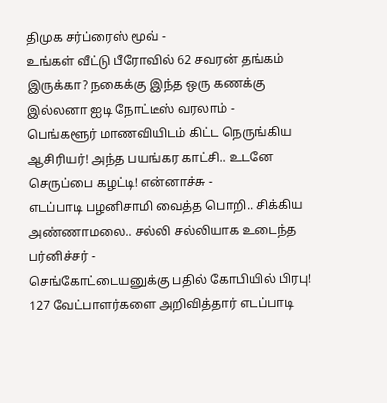திமுக சர்ப்ரைஸ் மூவ் -
உங்கள் வீட்டு பீரோவில் 62 சவரன் தங்கம் இருக்கா? நகைக்கு இந்த ஒரு கணக்கு இல்லனா ஐடி நோட்டீஸ் வரலாம் -
பெங்களூர் மாணவியிடம் கிட்ட நெருங்கிய ஆசிரியர்! அந்த பயங்கர காட்சி.. உடனே செருப்பை கழட்டி! என்னாச்சு -
எடப்பாடி பழனிசாமி வைத்த பொறி.. சிக்கிய அண்ணாமலை.. சல்லி சல்லியாக உடைந்த பர்னிச்சர் -
செங்கோட்டையனுக்கு பதில் கோபியில் பிரபு! 127 வேட்பாளர்களை அறிவித்தார் எடப்பாடி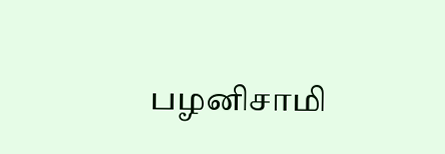பழனிசாமி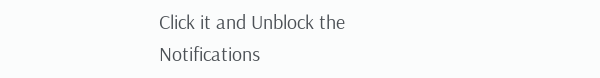Click it and Unblock the Notifications